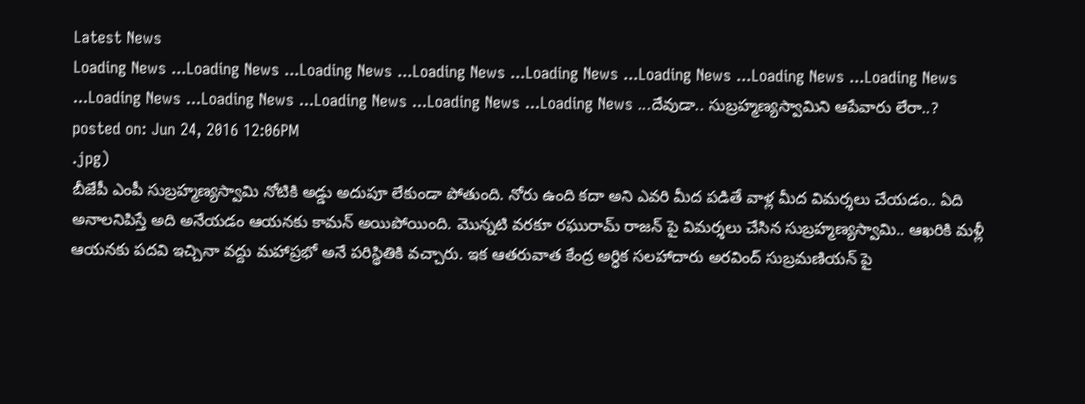Latest News
Loading News ...Loading News ...Loading News ...Loading News ...Loading News ...Loading News ...Loading News ...Loading News ...Loading News ...Loading News ...Loading News ...Loading News ...Loading News ...దేవుడా.. సుబ్రహ్మణ్యస్వామిని ఆపేవారు లేరా..?
posted on: Jun 24, 2016 12:06PM
.jpg)
బీజేపీ ఎంపీ సుబ్రహ్మణ్యస్వామి నోటికి అడ్డు అదుపూ లేకుండా పోతుంది. నోరు ఉంది కదా అని ఎవరి మీద పడితే వాళ్ల మీద విమర్శలు చేయడం.. ఏది అనాలనిపిస్తే అది అనేయడం ఆయనకు కామన్ అయిపోయింది. మొన్నటి వరకూ రఘురామ్ రాజన్ పై విమర్శలు చేసిన సుబ్రహ్మణ్యస్వామి.. ఆఖరికి మళ్లీ ఆయనకు పదవి ఇచ్చినా వద్దు మహాప్రభో అనే పరిస్థితికి వచ్చారు. ఇక ఆతరువాత కేంద్ర అర్ధిక సలహాదారు అరవింద్ సుబ్రమణియన్ పై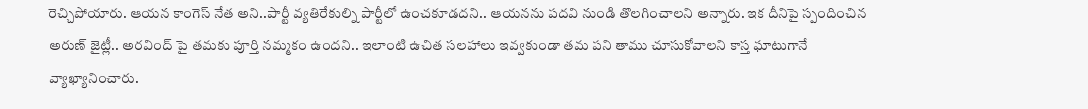రెచ్చిపోయారు. ఆయన కాంగెస్ నేత అని..పార్టీ వ్యతిరేకుల్ని పార్టీలో ఉంచకూడదని.. ఆయనను పదవి నుండి తొలగించాలని అన్నారు. ఇక దీనిపై స్పందించిన అరుణ్ జైట్లీ.. అరవింద్ పై తమకు పూర్తి నమ్మకం ఉందని.. ఇలాంటి ఉచిత సలహాలు ఇవ్వకుండా తమ పని తాము చూసుకోవాలని కాస్త ఘాటుగానే వ్యాఖ్యానించారు.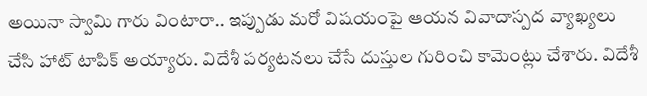అయినా స్వామి గారు వింటారా.. ఇప్పుడు మరో విషయంపై ఆయన వివాదాస్పద వ్యాఖ్యలు చేసి హాట్ టాపిక్ అయ్యారు. విదేశీ పర్యటనలు చేసే దుస్తుల గురించి కామెంట్లు చేశారు. విదేశీ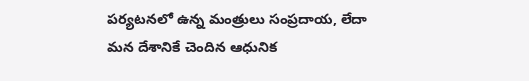పర్యటనలో ఉన్న మంత్రులు సంప్రదాయ, లేదా మన దేశానికే చెందిన ఆధునిక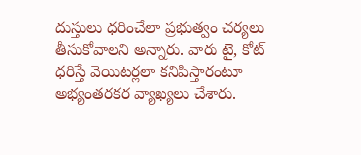దుస్తులు ధరించేలా ప్రభుత్వం చర్యలు తీసుకోవాలని అన్నారు. వారు టై, కోట్ ధరిస్తే వెయిటర్లలా కనిపిస్తారంటూ అభ్యంతరకర వ్యాఖ్యలు చేశారు.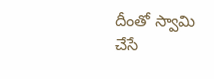దీంతో స్వామి చేసే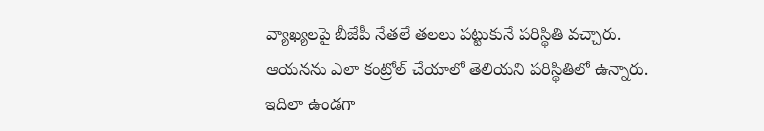వ్యాఖ్యలపై బీజేపీ నేతలే తలలు పట్టుకునే పరిస్థితి వచ్చారు. ఆయనను ఎలా కంట్రోల్ చేయాలో తెలియని పరిస్థితిలో ఉన్నారు. ఇదిలా ఉండగా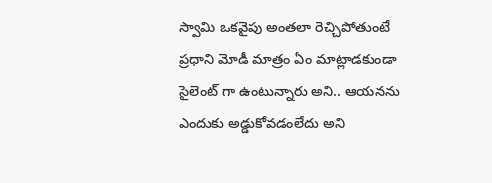స్వామి ఒకవైపు అంతలా రెచ్చిపోతుంటే ప్రధాని మోడీ మాత్రం ఏం మాట్లాడకుండా సైలెంట్ గా ఉంటున్నారు అని.. ఆయనను ఎందుకు అడ్డుకోవడంలేదు అని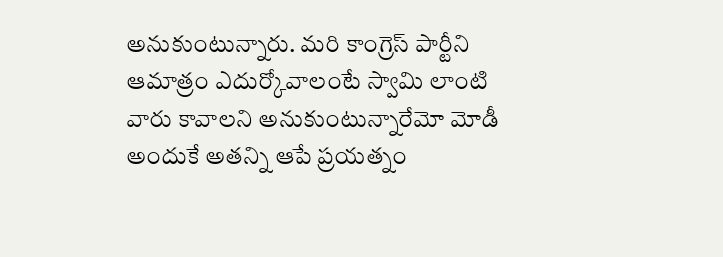అనుకుంటున్నారు. మరి కాంగ్రెస్ పార్టీని ఆమాత్రం ఎదుర్కోవాలంటే స్వామి లాంటి వారు కావాలని అనుకుంటున్నారేమో మోడీ అందుకే అతన్ని ఆపే ప్రయత్నం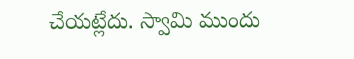చేయట్లేదు. స్వామి ముందు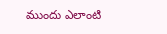ముందు ఎలాంటి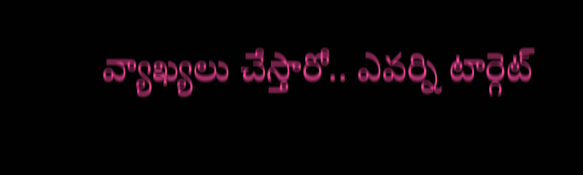వ్యాఖ్యలు చేస్తారో.. ఎవర్ని టార్గెట్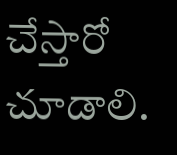చేస్తారో చూడాలి.